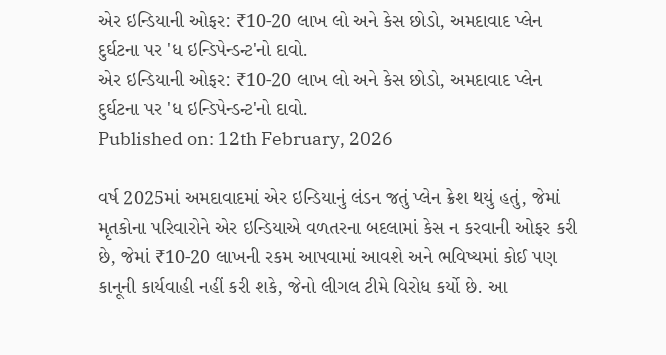એર ઇન્ડિયાની ઓફર: ₹10-20 લાખ લો અને કેસ છોડો, અમદાવાદ પ્લેન દુર્ઘટના પર 'ધ ઇન્ડિપેન્ડન્ટ'નો દાવો.
એર ઇન્ડિયાની ઓફર: ₹10-20 લાખ લો અને કેસ છોડો, અમદાવાદ પ્લેન દુર્ઘટના પર 'ધ ઇન્ડિપેન્ડન્ટ'નો દાવો.
Published on: 12th February, 2026

વર્ષ 2025માં અમદાવાદમાં એર ઇન્ડિયાનું લંડન જતું પ્લેન ક્રેશ થયું હતું, જેમાં મૃતકોના પરિવારોને એર ઇન્ડિયાએ વળતરના બદલામાં કેસ ન કરવાની ઓફર કરી છે, જેમાં ₹10-20 લાખની રકમ આપવામાં આવશે અને ભવિષ્યમાં કોઈ પણ કાનૂની કાર્યવાહી નહીં કરી શકે, જેનો લીગલ ટીમે વિરોધ કર્યો છે. આ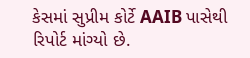કેસમાં સુપ્રીમ કોર્ટે AAIB પાસેથી રિપોર્ટ માંગ્યો છે.